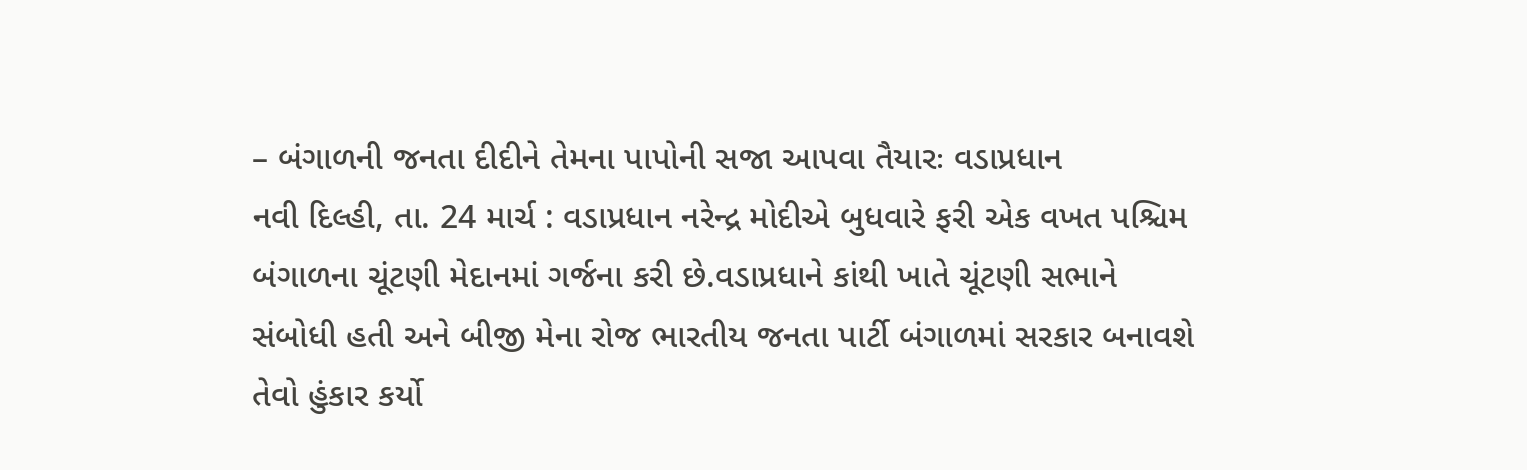– બંગાળની જનતા દીદીને તેમના પાપોની સજા આપવા તૈયારઃ વડાપ્રધાન
નવી દિલ્હી, તા. 24 માર્ચ : વડાપ્રધાન નરેન્દ્ર મોદીએ બુધવારે ફરી એક વખત પશ્ચિમ બંગાળના ચૂંટણી મેદાનમાં ગર્જના કરી છે.વડાપ્રધાને કાંથી ખાતે ચૂંટણી સભાને સંબોધી હતી અને બીજી મેના રોજ ભારતીય જનતા પાર્ટી બંગાળમાં સરકાર બનાવશે તેવો હુંકાર કર્યો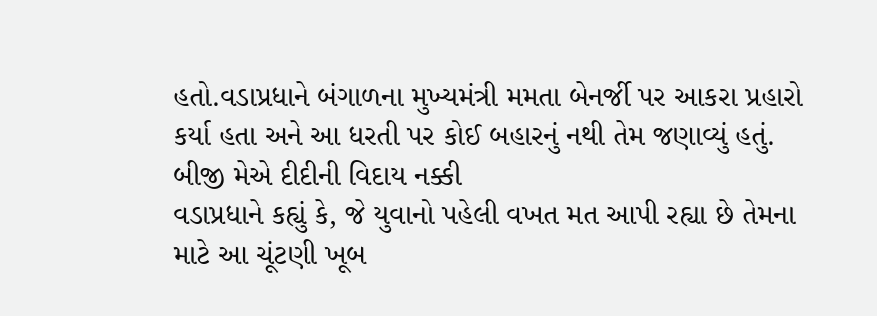હતો.વડાપ્રધાને બંગાળના મુખ્યમંત્રી મમતા બેનર્જી પર આકરા પ્રહારો કર્યા હતા અને આ ધરતી પર કોઈ બહારનું નથી તેમ જણાવ્યું હતું.
બીજી મેએ દીદીની વિદાય નક્કી
વડાપ્રધાને કહ્યું કે, જે યુવાનો પહેલી વખત મત આપી રહ્યા છે તેમના માટે આ ચૂંટણી ખૂબ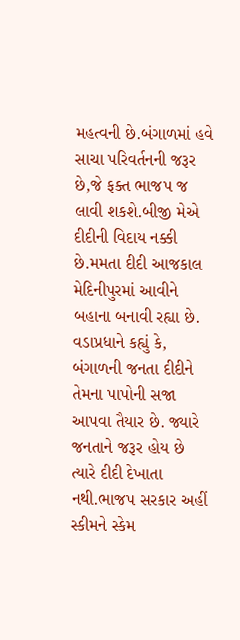મહત્વની છે.બંગાળમાં હવે સાચા પરિવર્તનની જરૂર છે,જે ફક્ત ભાજપ જ લાવી શકશે.બીજી મેએ દીદીની વિદાય નક્કી છે.મમતા દીદી આજકાલ મેદિનીપુરમાં આવીને બહાના બનાવી રહ્યા છે.
વડાપ્રધાને કહ્યું કે, બંગાળની જનતા દીદીને તેમના પાપોની સજા આપવા તૈયાર છે. જ્યારે જનતાને જરૂર હોય છે ત્યારે દીદી દેખાતા નથી.ભાજપ સરકાર અહીં સ્કીમને સ્કેમ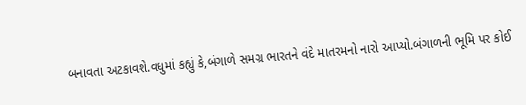બનાવતા અટકાવશે.વધુમાં કહ્યું કે,બંગાળે સમગ્ર ભારતને વંદે માતરમનો નારો આપ્યો.બંગાળની ભૂમિ પર કોઈ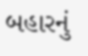બહારનું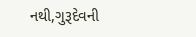નથી,ગુરૂદેવની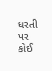ધરતી પર કોઈ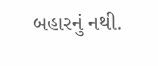બહારનું નથી.